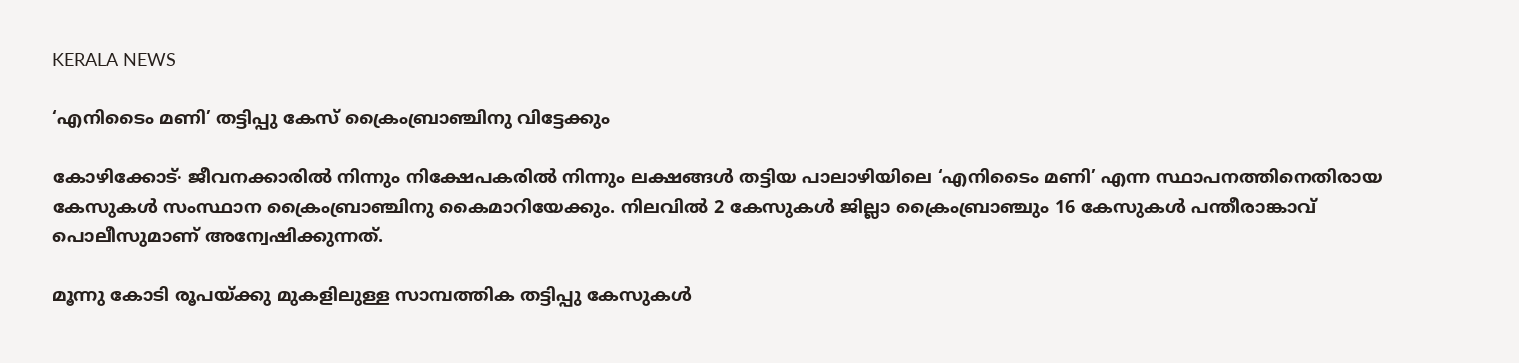KERALA NEWS

‘എനിടൈം മണി’ തട്ടിപ്പു കേസ് ക്രൈംബ്രാഞ്ചിനു വിട്ടേക്കും

കോഴിക്കോട്∙ ജീവനക്കാരിൽ നിന്നും നിക്ഷേപകരിൽ നിന്നും ലക്ഷങ്ങൾ തട്ടിയ പാലാഴിയിലെ ‘എനിടൈം മണി’ എന്ന സ്ഥാപനത്തിനെതിരായ കേസുകൾ സംസ്ഥാന ക്രൈംബ്രാ‍ഞ്ചിനു കൈമാറിയേക്കും. നിലവിൽ 2 കേസുകൾ ജില്ലാ ക്രൈംബ്രാഞ്ചും 16 കേസുകൾ പന്തീരാങ്കാവ് പൊലീസുമാണ് അന്വേഷിക്കുന്നത്.

മൂന്നു കോടി രൂപയ്ക്കു മുകളിലുള്ള സാമ്പത്തിക തട്ടിപ്പു കേസുകൾ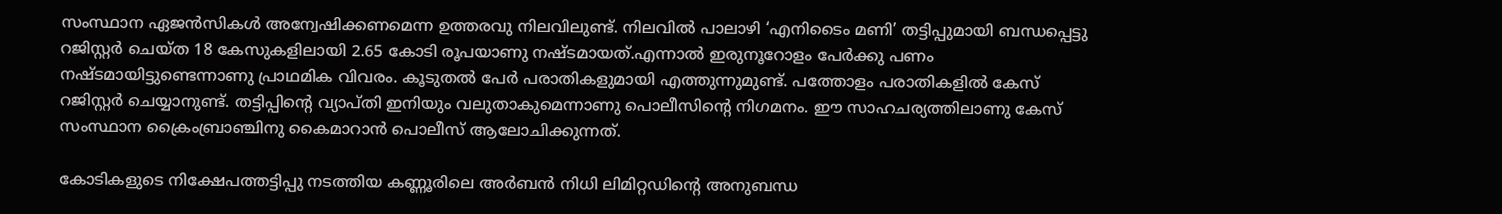സംസ്ഥാന ഏജൻസികൾ അന്വേഷിക്കണമെന്ന ഉത്തരവു നിലവിലുണ്ട്. നിലവിൽ പാലാഴി ‘എനിടൈം മണി’ തട്ടിപ്പുമായി ബന്ധപ്പെട്ടു റജിസ്റ്റർ ചെയ്ത 18 കേസുകളിലായി 2.65 കോടി രൂപയാണു നഷ്ടമായത്.എന്നാൽ ഇരുനൂറോളം പേർക്കു പണം നഷ്ടമായിട്ടുണ്ടെന്നാണു പ്രാഥമിക വിവരം. കൂടുതൽ പേർ പരാതികളുമായി എത്തുന്നുമുണ്ട്. പത്തോളം പരാതികളിൽ കേസ് റജിസ്റ്റർ ചെയ്യാനുണ്ട്. തട്ടിപ്പിന്റെ വ്യാപ്തി ഇനിയും വലുതാകുമെന്നാണു പൊലീസിന്റെ നിഗമനം. ഈ സാഹചര്യത്തിലാണു കേസ് സംസ്ഥാന ക്രൈംബ്രാ‍ഞ്ചിനു കൈമാറാൻ പൊലീസ് ആലോചിക്കുന്നത്.

കോടികളുടെ നിക്ഷേപത്തട്ടിപ്പു നടത്തിയ കണ്ണൂരിലെ അർബൻ നിധി ലിമിറ്റഡിന്റെ അനുബന്ധ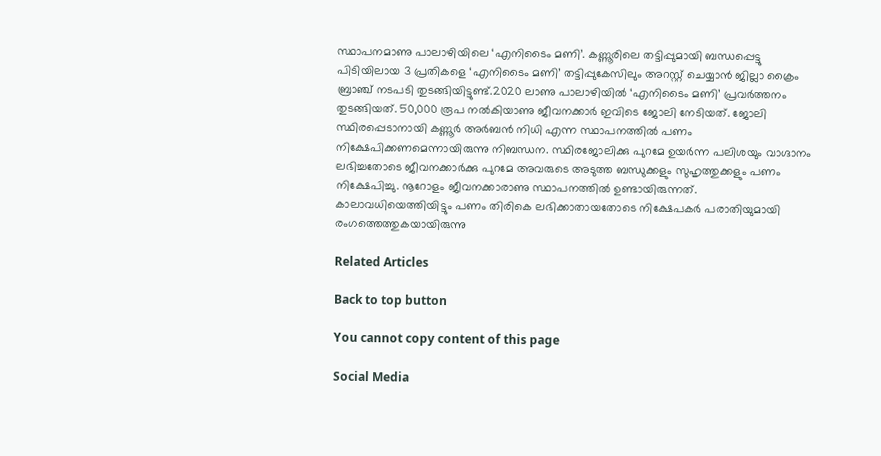സ്ഥാപനമാണു പാലാഴിയിലെ ‘എനിടൈം മണി’. കണ്ണൂരിലെ തട്ടിപ്പുമായി ബന്ധപ്പെട്ടു പിടിയിലായ 3 പ്രതികളെ ‘എനിടൈം മണി’ തട്ടിപ്പുകേസിലും അറസ്റ്റ് ചെയ്യാൻ ജില്ലാ ക്രൈം ബ്രാഞ്ച് നടപടി തുടങ്ങിയിട്ടുണ്ട്.2020 ലാണു പാലാഴിയിൽ ‘എനിടൈം മണി’ പ്രവർത്തനം തുടങ്ങിയത്. 50,000 രൂപ നൽകിയാണു ജീവനക്കാർ ഇവിടെ ജോലി നേടിയത്. ജോലി സ്ഥിരപ്പെടാനായി കണ്ണൂർ അർബൻ നിധി എന്ന സ്ഥാപനത്തിൽ പണം നിക്ഷേപിക്കണമെന്നായിരുന്നു നിബന്ധന. സ്ഥിരജോലിക്കു പുറമേ ഉയർന്ന പലിശയും വാഗ്ദാനം ലഭിച്ചതോടെ ജീവനക്കാർക്കു പുറമേ അവരുടെ അടുത്ത ബന്ധുക്കളും സുഹൃത്തുക്കളും പണം നിക്ഷേപിച്ചു. നൂറോളം ജീവനക്കാരാണു സ്ഥാപനത്തിൽ ഉണ്ടായിരുന്നത്. കാലാവധിയെത്തിയിട്ടും പണം തിരികെ ലഭിക്കാതായതോടെ നിക്ഷേപകർ പരാതിയുമായി രംഗത്തെത്തുകയായിരുന്നു

Related Articles

Back to top button

You cannot copy content of this page

Social Media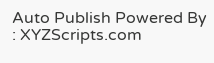Auto Publish Powered By : XYZScripts.com